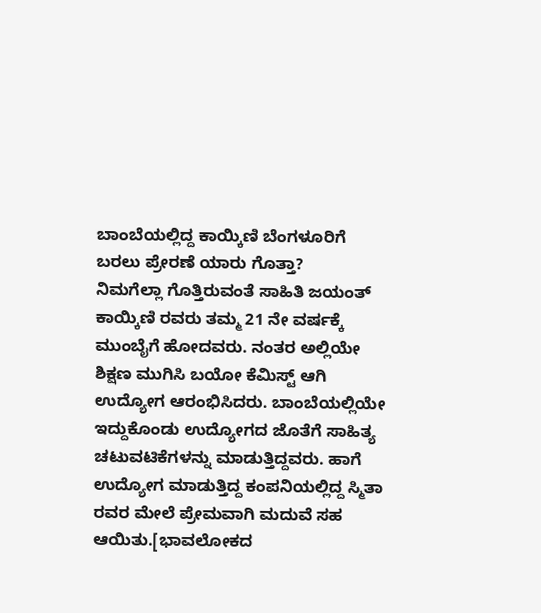ಬಾಂಬೆಯಲ್ಲಿದ್ದ ಕಾಯ್ಕಿಣಿ ಬೆಂಗಳೂರಿಗೆ ಬರಲು ಪ್ರೇರಣೆ ಯಾರು ಗೊತ್ತಾ?
ನಿಮಗೆಲ್ಲಾ ಗೊತ್ತಿರುವಂತೆ ಸಾಹಿತಿ ಜಯಂತ್ ಕಾಯ್ಕಿಣಿ ರವರು ತಮ್ಮ 21 ನೇ ವರ್ಷಕ್ಕೆ ಮುಂಬೈಗೆ ಹೋದವರು. ನಂತರ ಅಲ್ಲಿಯೇ ಶಿಕ್ಷಣ ಮುಗಿಸಿ ಬಯೋ ಕೆಮಿಸ್ಟ್ ಆಗಿ ಉದ್ಯೋಗ ಆರಂಭಿಸಿದರು. ಬಾಂಬೆಯಲ್ಲಿಯೇ ಇದ್ದುಕೊಂಡು ಉದ್ಯೋಗದ ಜೊತೆಗೆ ಸಾಹಿತ್ಯ ಚಟುವಟಿಕೆಗಳನ್ನು ಮಾಡುತ್ತಿದ್ದವರು. ಹಾಗೆ ಉದ್ಯೋಗ ಮಾಡುತ್ತಿದ್ದ ಕಂಪನಿಯಲ್ಲಿದ್ದ ಸ್ಮಿತಾ ರವರ ಮೇಲೆ ಪ್ರೇಮವಾಗಿ ಮದುವೆ ಸಹ ಆಯಿತು.[ಭಾವಲೋಕದ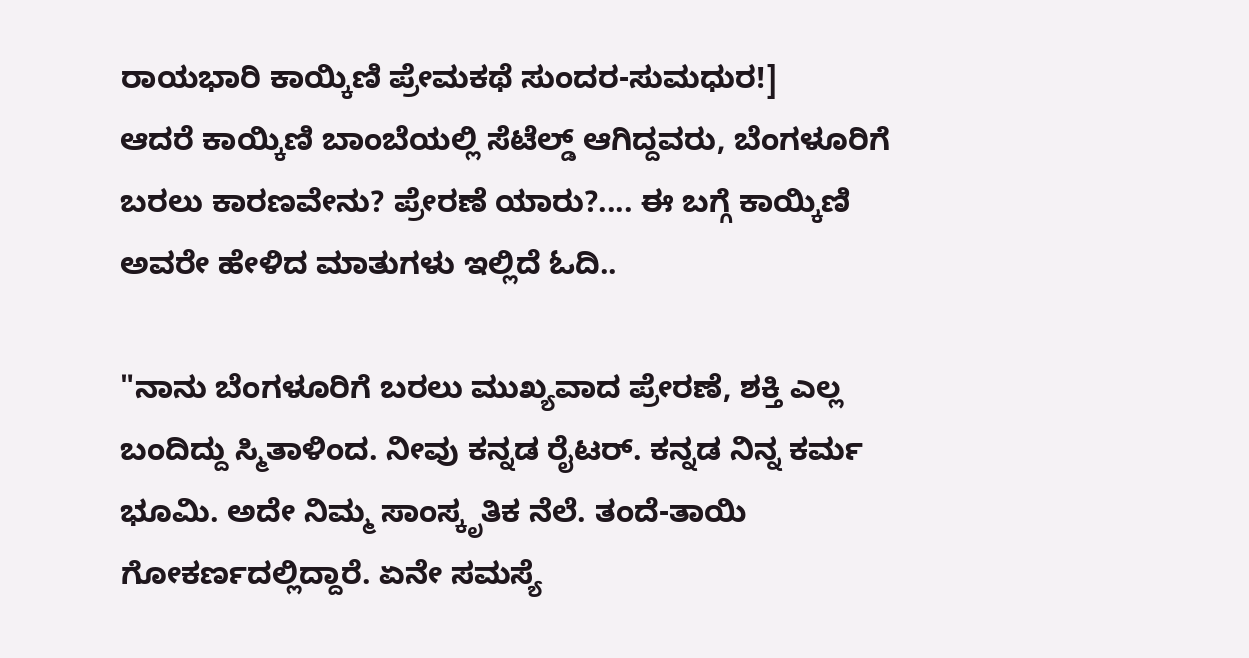ರಾಯಭಾರಿ ಕಾಯ್ಕಿಣಿ ಪ್ರೇಮಕಥೆ ಸುಂದರ-ಸುಮಧುರ!]
ಆದರೆ ಕಾಯ್ಕಿಣಿ ಬಾಂಬೆಯಲ್ಲಿ ಸೆಟೆಲ್ಡ್ ಆಗಿದ್ದವರು, ಬೆಂಗಳೂರಿಗೆ ಬರಲು ಕಾರಣವೇನು? ಪ್ರೇರಣೆ ಯಾರು?.... ಈ ಬಗ್ಗೆ ಕಾಯ್ಕಿಣಿ ಅವರೇ ಹೇಳಿದ ಮಾತುಗಳು ಇಲ್ಲಿದೆ ಓದಿ..

"ನಾನು ಬೆಂಗಳೂರಿಗೆ ಬರಲು ಮುಖ್ಯವಾದ ಪ್ರೇರಣೆ, ಶಕ್ತಿ ಎಲ್ಲ ಬಂದಿದ್ದು ಸ್ಮಿತಾಳಿಂದ. ನೀವು ಕನ್ನಡ ರೈಟರ್. ಕನ್ನಡ ನಿನ್ನ ಕರ್ಮ ಭೂಮಿ. ಅದೇ ನಿಮ್ಮ ಸಾಂಸ್ಕೃತಿಕ ನೆಲೆ. ತಂದೆ-ತಾಯಿ ಗೋಕರ್ಣದಲ್ಲಿದ್ದಾರೆ. ಏನೇ ಸಮಸ್ಯೆ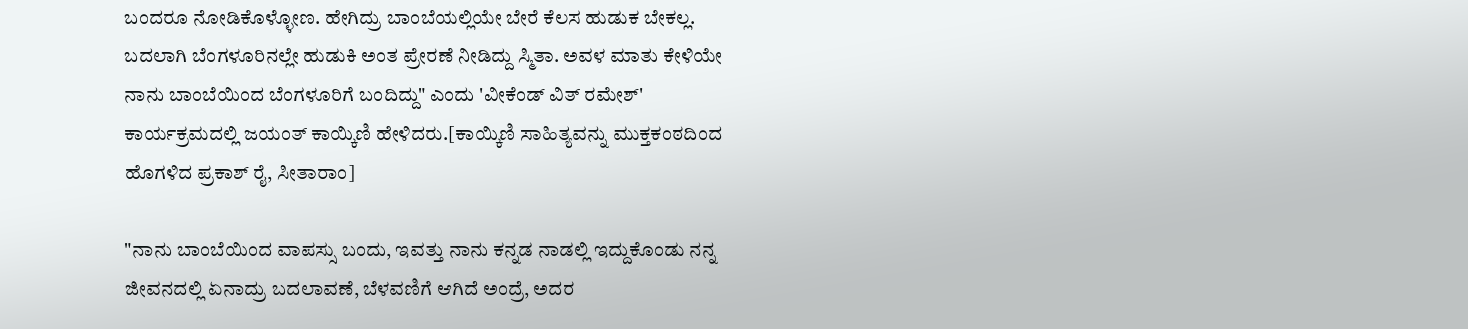ಬಂದರೂ ನೋಡಿಕೊಳ್ಳೋಣ. ಹೇಗಿದ್ರು ಬಾಂಬೆಯಲ್ಲಿಯೇ ಬೇರೆ ಕೆಲಸ ಹುಡುಕ ಬೇಕಲ್ಲ. ಬದಲಾಗಿ ಬೆಂಗಳೂರಿನಲ್ಲೇ ಹುಡುಕಿ ಅಂತ ಪ್ರೇರಣೆ ನೀಡಿದ್ದು ಸ್ಮಿತಾ. ಅವಳ ಮಾತು ಕೇಳಿಯೇ ನಾನು ಬಾಂಬೆಯಿಂದ ಬೆಂಗಳೂರಿಗೆ ಬಂದಿದ್ದು" ಎಂದು 'ವೀಕೆಂಡ್ ವಿತ್ ರಮೇಶ್' ಕಾರ್ಯಕ್ರಮದಲ್ಲಿ ಜಯಂತ್ ಕಾಯ್ಕಿಣಿ ಹೇಳಿದರು.[ಕಾಯ್ಕಿಣಿ ಸಾಹಿತ್ಯವನ್ನು ಮುಕ್ತಕಂಠದಿಂದ ಹೊಗಳಿದ ಪ್ರಕಾಶ್ ರೈ, ಸೀತಾರಾಂ]

"ನಾನು ಬಾಂಬೆಯಿಂದ ವಾಪಸ್ಸು ಬಂದು, ಇವತ್ತು ನಾನು ಕನ್ನಡ ನಾಡಲ್ಲಿ ಇದ್ದುಕೊಂಡು ನನ್ನ ಜೀವನದಲ್ಲಿ ಏನಾದ್ರು ಬದಲಾವಣೆ, ಬೆಳವಣಿಗೆ ಆಗಿದೆ ಅಂದ್ರೆ, ಅದರ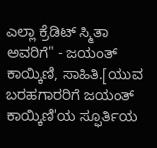ಎಲ್ಲಾ ಕ್ರೆಡಿಟ್ ಸ್ಮಿತಾ ಅವರಿಗೆ" - ಜಯಂತ್ ಕಾಯ್ಕಿಣಿ, ಸಾಹಿತಿ.[ಯುವ ಬರಹಗಾರರಿಗೆ ಜಯಂತ್ ಕಾಯ್ಕಿಣಿ'ಯ ಸ್ಫೂರ್ತಿಯ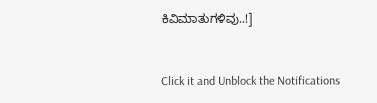ಕಿವಿಮಾತುಗಳಿವು..!]


Click it and Unblock the Notifications